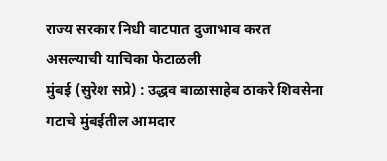राज्य सरकार निधी वाटपात दुजाभाव करत असल्याची याचिका फेटाळली
मुंबई (सुरेश सप्रे) : उद्धव बाळासाहेब ठाकरे शिवसेना गटाचे मुंबईतील आमदार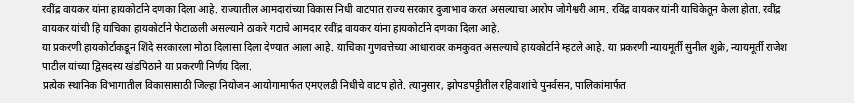रवींद्र वायकर यांना हायकोर्टाने दणका दिला आहे. राज्यातील आमदारांच्या विकास निधी वाटपात राज्य सरकार दुजाभाव करत असल्याचा आरोप जोगेश्वरी आम. रविंद्र वायकर यांनी याचिकेतून केला होता. रवींद्र वायकर यांची हि याचिका हायकोर्टाने फेटाळली असल्याने ठाकरे गटाचे आमदार रवींद्र वायकर यांना हायकोर्टाने दणका दिला आहे.
या प्रकरणी हायकोर्टाकडून शिंदे सरकारला मोठा दिलासा दिला देण्यात आला आहे. याचिका गुणवत्तेच्या आधारावर कमकुवत असल्याचे हायकोर्टाने म्हटले आहे. या प्रकरणी न्यायमूर्ती सुनील शुक्रे, न्यायमूर्ती राजेश पाटील यांच्या द्विसदस्य खंडपिठाने या प्रकरणी निर्णय दिला.
प्रत्येक स्थानिक विभागातील विकासासाठी जिल्हा नियोजन आयोगामार्फत एमएलडी निधीचे वाटप होते. त्यानुसार, झोपडपट्टीतील रहिवाशांचे पुनर्वसन, पालिकांमार्फत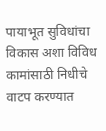पायाभूत सुविधांचा विकास अशा विविध कामांसाठी निधीचे वाटप करण्यात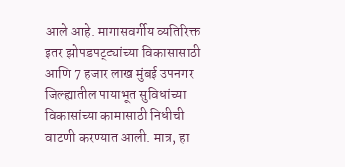आले आहे. मागासवर्गीय व्यतिरिक्त इतर झोपडपट्ट्यांच्या विकासासाठी आणि 7 हजार लाख मुंबई उपनगर जिल्ह्यातील पायाभूत सुविधांच्या विकासांच्या कामासाठी निधीची वाटणी करण्यात आली. मात्र, हा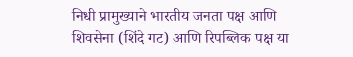निधी प्रामुख्याने भारतीय जनता पक्ष आणि शिवसेना (शिंदे गट) आणि रिपब्लिक पक्ष या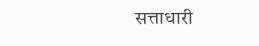सत्ताधारी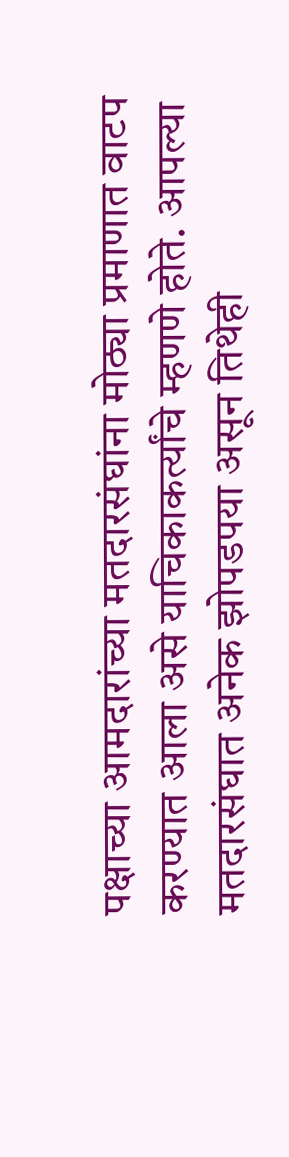पक्षाच्या आमदारांच्या मतदारसंघांना मोठ्या प्रमाणात वाटप करण्यात आला असे याचिकाकर्त्यांचे म्हणणे होते. आपल्या मतदारसंघात अनेक झोपडपया असून तिथेही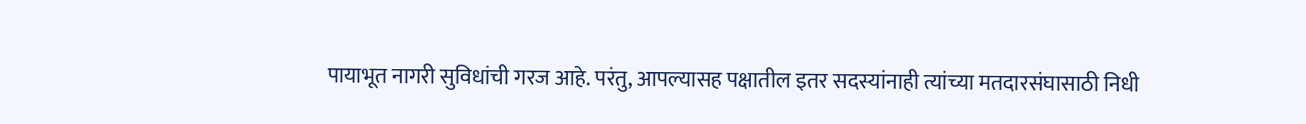पायाभूत नागरी सुविधांची गरज आहे. परंतु, आपल्यासह पक्षातील इतर सदस्यांनाही त्यांच्या मतदारसंघासाठी निधी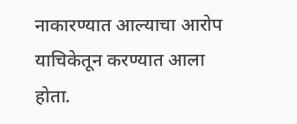नाकारण्यात आल्याचा आरोप याचिकेतून करण्यात आला होता.